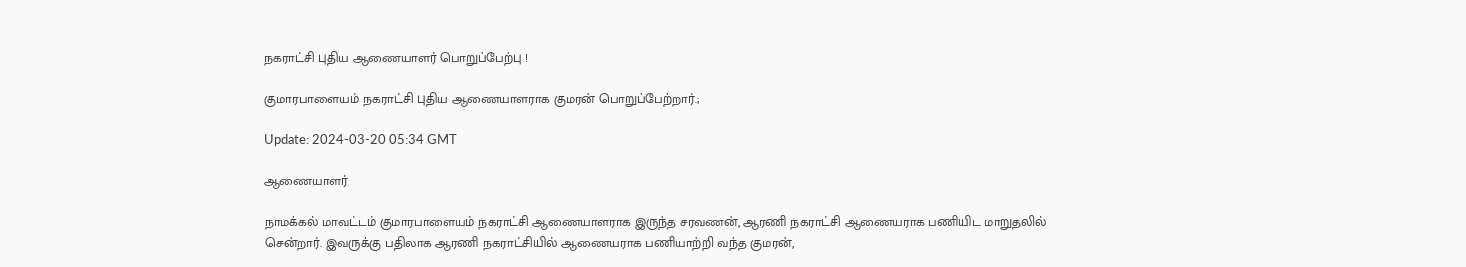நகராட்சி புதிய ஆணையாளர் பொறுப்பேற்பு !

குமாரபாளையம் நகராட்சி புதிய ஆணையாளராக குமரன் பொறுப்பேற்றார்.;

Update: 2024-03-20 05:34 GMT

ஆணையாளர்

நாமக்கல் மாவட்டம் குமாரபாளையம் நகராட்சி ஆணையாளராக இருந்த சரவணன், ஆரணி நகராட்சி ஆணையராக பணியிட மாறுதலில் சென்றார். இவருக்கு பதிலாக ஆரணி நகராட்சியில் ஆணையராக பணியாற்றி வந்த குமரன்,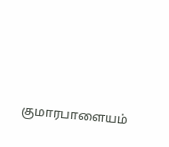குமாரபாளையம்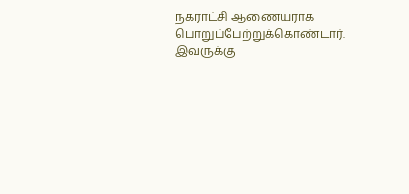நகராட்சி ஆணையராக பொறுப்பேற்றுக்கொண்டார். இவருக்கு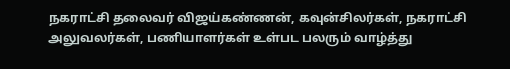நகராட்சி தலைவர் விஜய்கண்ணன், கவுன்சிலர்கள், நகராட்சி அலுவலர்கள், பணியாளர்கள் உள்பட பலரும் வாழ்த்து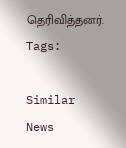தெரிவித்தனர்.
Tags:

Similar News